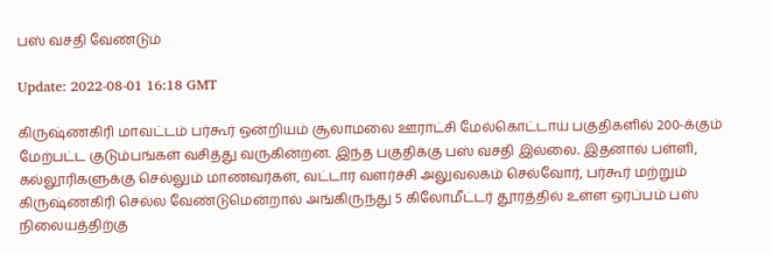பஸ் வசதி வேண்டும்

Update: 2022-08-01 16:18 GMT

கிருஷ்ணகிரி மாவட்டம் பர்கூர் ஒன்றியம் சூலாமலை ஊராட்சி மேல்கொட்டாய் பகுதிகளில் 200-க்கும் மேற்பட்ட குடும்பங்கள் வசித்து வருகின்றன. இந்த பகுதிக்கு பஸ் வசதி இல்லை. இதனால் பள்ளி, கல்லூரிகளுக்கு செல்லும் மாணவர்கள், வட்டார வளர்ச்சி அலுவலகம் செல்வோர், பர்கூர் மற்றும் கிருஷ்ணகிரி செல்ல வேண்டுமென்றால் அங்கிருந்து 5 கிலோமீட்டர் தூரத்தில் உள்ள ஒரப்பம் பஸ் நிலையத்திற்கு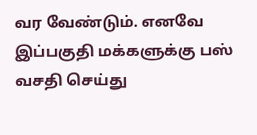வர வேண்டும். எனவே இப்பகுதி மக்களுக்கு பஸ் வசதி செய்து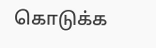கொடுக்க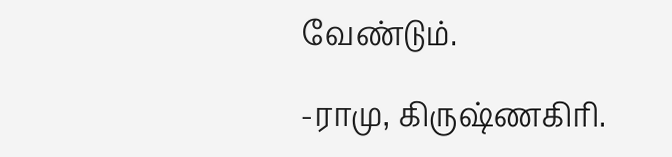வேண்டும்.

-ராமு, கிருஷ்ணகிரி.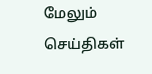மேலும் செய்திகள்